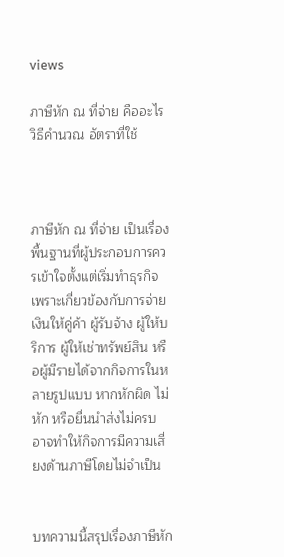views

ภาษีหัก ณ ที่จ่าย คืออะไร วิธีคำนวณ อัตราที่ใช้



ภาษีหัก ณ ที่จ่าย เป็นเรื่องพื้นฐานที่ผู้ประกอบการควรเข้าใจตั้งแต่เริ่มทำธุรกิจ เพราะเกี่ยวข้องกับการจ่ายเงินให้คู่ค้า ผู้รับจ้าง ผู้ให้บริการ ผู้ให้เช่าทรัพย์สิน หรือผู้มีรายได้จากกิจการในหลายรูปแบบ หากหักผิด ไม่หัก หรือยื่นนำส่งไม่ครบ อาจทำให้กิจการมีความเสี่ยงด้านภาษีโดยไม่จำเป็น


บทความนี้สรุปเรื่องภาษีหัก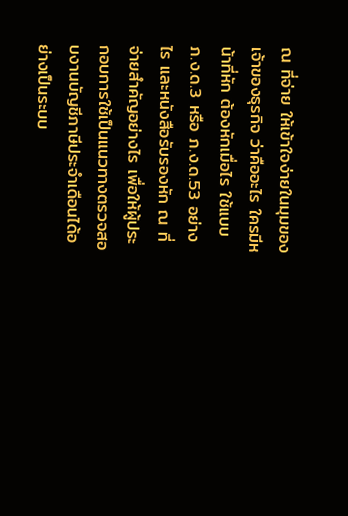ณ ที่จ่าย ให้เข้าใจง่ายในมุมของเจ้าของธุรกิจ ว่าคืออะไร ใครมีหน้าที่หัก ต้องหักเมื่อไร ใช้แบบ ภ.ง.ด.3 หรือ ภ.ง.ด.53 อย่างไร และหนังสือรับรองหัก ณ ที่จ่ายสำคัญอย่างไร เพื่อให้ผู้ประกอบการใช้เป็นแนวทางตรวจสอบงานบัญชีภาษีประจำเดือนได้อย่างเป็นระบบ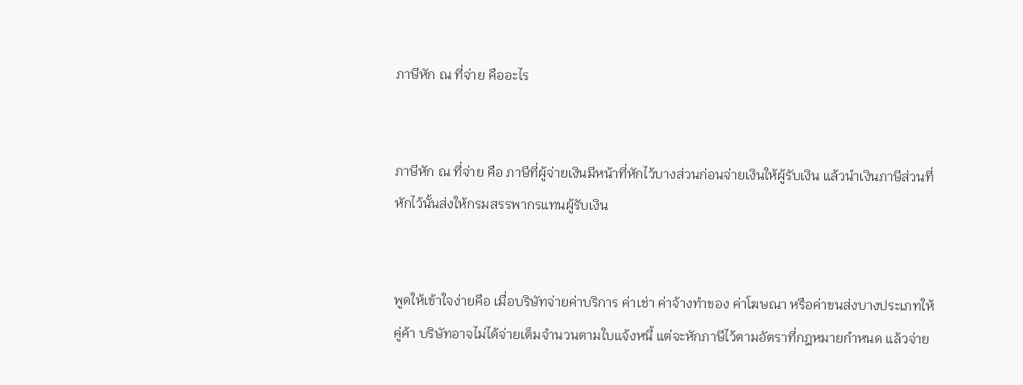ภาษีหัก ณ ที่จ่าย คืออะไร


ภาษีหัก ณ ที่จ่าย คือ ภาษีที่ผู้จ่ายเงินมีหน้าที่หักไว้บางส่วนก่อนจ่ายเงินให้ผู้รับเงิน แล้วนำเงินภาษีส่วนที่หักไว้นั้นส่งให้กรมสรรพากรแทนผู้รับเงิน


พูดให้เข้าใจง่ายคือ เมื่อบริษัทจ่ายค่าบริการ ค่าเช่า ค่าจ้างทำของ ค่าโฆษณา หรือค่าขนส่งบางประเภทให้คู่ค้า บริษัทอาจไม่ได้จ่ายเต็มจำนวนตามใบแจ้งหนี้ แต่จะหักภาษีไว้ตามอัตราที่กฎหมายกำหนด แล้วจ่าย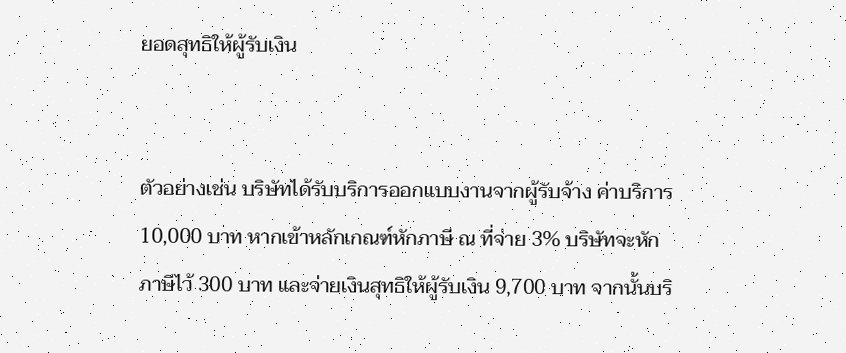ยอดสุทธิให้ผู้รับเงิน


ตัวอย่างเช่น บริษัทได้รับบริการออกแบบงานจากผู้รับจ้าง ค่าบริการ 10,000 บาท หากเข้าหลักเกณฑ์หักภาษี ณ ที่จ่าย 3% บริษัทจะหักภาษีไว้ 300 บาท และจ่ายเงินสุทธิให้ผู้รับเงิน 9,700 บาท จากนั้นบริ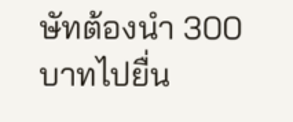ษัทต้องนำ 300 บาทไปยื่น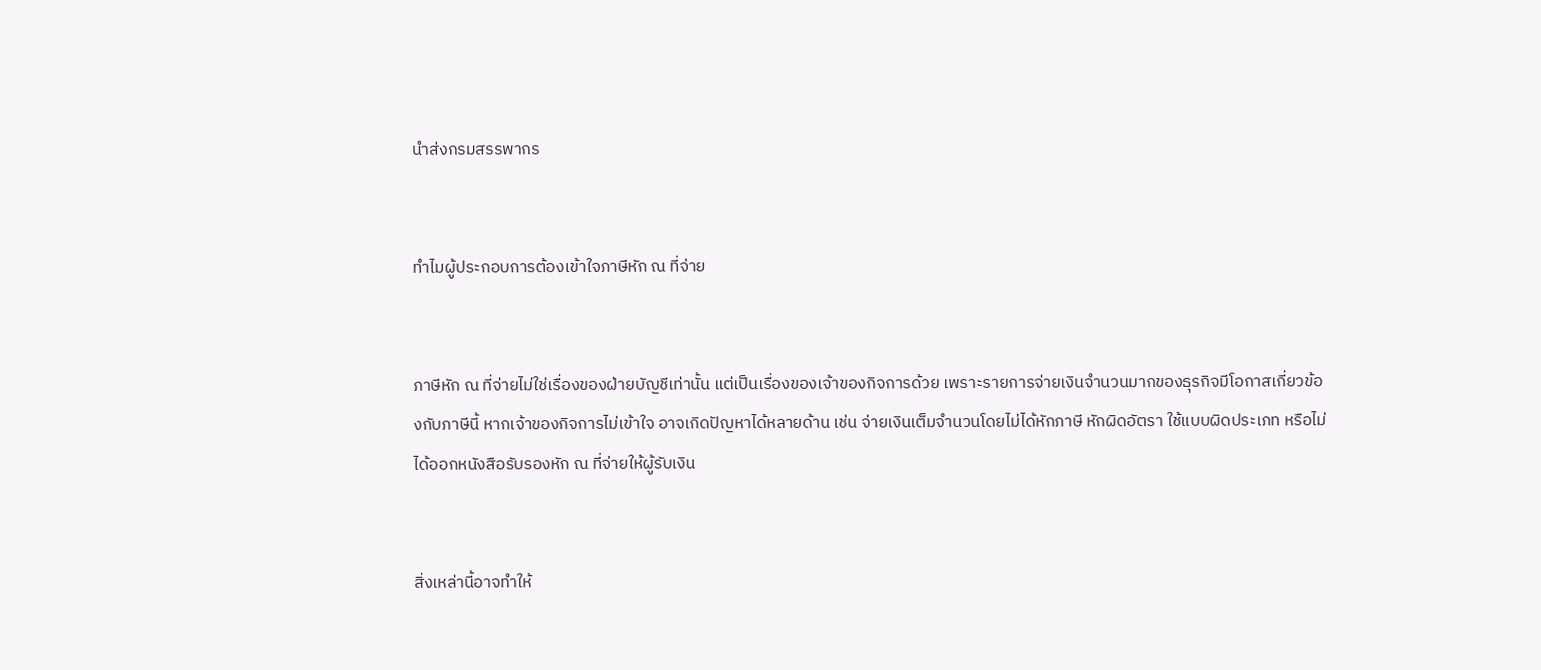นำส่งกรมสรรพากร


ทำไมผู้ประกอบการต้องเข้าใจภาษีหัก ณ ที่จ่าย


ภาษีหัก ณ ที่จ่ายไม่ใช่เรื่องของฝ่ายบัญชีเท่านั้น แต่เป็นเรื่องของเจ้าของกิจการด้วย เพราะรายการจ่ายเงินจำนวนมากของธุรกิจมีโอกาสเกี่ยวข้องกับภาษีนี้ หากเจ้าของกิจการไม่เข้าใจ อาจเกิดปัญหาได้หลายด้าน เช่น จ่ายเงินเต็มจำนวนโดยไม่ได้หักภาษี หักผิดอัตรา ใช้แบบผิดประเภท หรือไม่ได้ออกหนังสือรับรองหัก ณ ที่จ่ายให้ผู้รับเงิน


สิ่งเหล่านี้อาจทำให้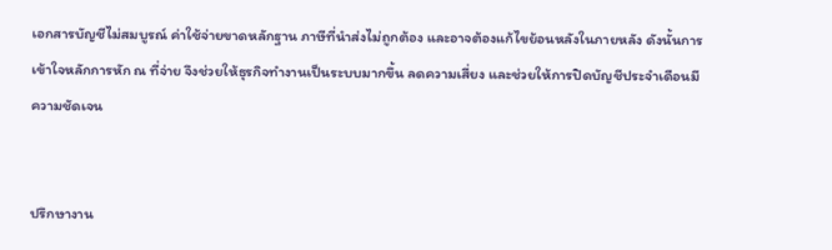เอกสารบัญชีไม่สมบูรณ์ ค่าใช้จ่ายขาดหลักฐาน ภาษีที่นำส่งไม่ถูกต้อง และอาจต้องแก้ไขย้อนหลังในภายหลัง ดังนั้นการเข้าใจหลักการหัก ณ ที่จ่าย จึงช่วยให้ธุรกิจทำงานเป็นระบบมากขึ้น ลดความเสี่ยง และช่วยให้การปิดบัญชีประจำเดือนมีความชัดเจน


ปรึกษางาน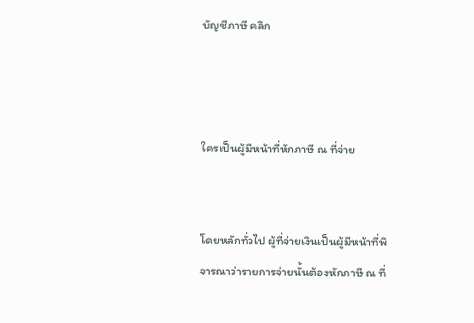บัญชีภาษี คลิก



ใครเป็นผู้มีหน้าที่หักภาษี ณ ที่จ่าย


โดยหลักทั่วไป ผู้ที่จ่ายเงินเป็นผู้มีหน้าที่พิจารณาว่ารายการจ่ายนั้นต้องหักภาษี ณ ที่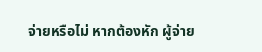จ่ายหรือไม่ หากต้องหัก ผู้จ่าย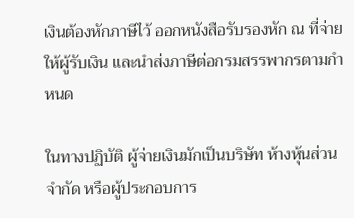เงินต้องหักภาษีไว้ ออกหนังสือรับรองหัก ณ ที่จ่ายให้ผู้รับเงิน และนำส่งภาษีต่อกรมสรรพากรตามกำหนด

ในทางปฏิบัติ ผู้จ่ายเงินมักเป็นบริษัท ห้างหุ้นส่วนจำกัด หรือผู้ประกอบการ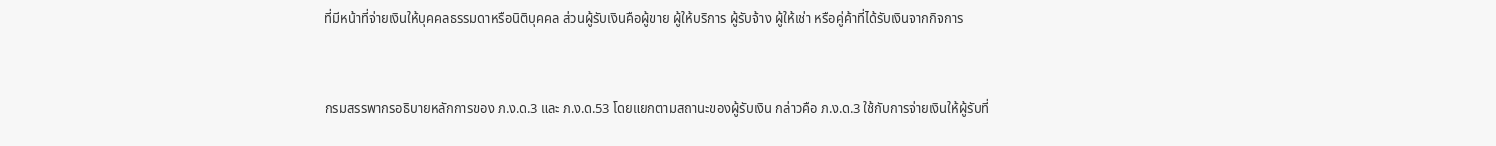ที่มีหน้าที่จ่ายเงินให้บุคคลธรรมดาหรือนิติบุคคล ส่วนผู้รับเงินคือผู้ขาย ผู้ให้บริการ ผู้รับจ้าง ผู้ให้เช่า หรือคู่ค้าที่ได้รับเงินจากกิจการ


กรมสรรพากรอธิบายหลักการของ ภ.ง.ด.3 และ ภ.ง.ด.53 โดยแยกตามสถานะของผู้รับเงิน กล่าวคือ ภ.ง.ด.3 ใช้กับการจ่ายเงินให้ผู้รับที่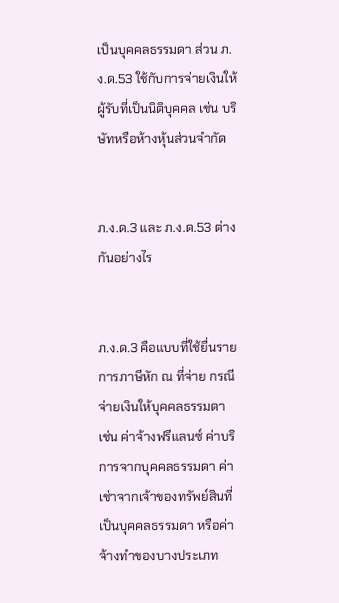เป็นบุคคลธรรมดา ส่วน ภ.ง.ด.53 ใช้กับการจ่ายเงินให้ผู้รับที่เป็นนิติบุคคล เช่น บริษัทหรือห้างหุ้นส่วนจำกัด


ภ.ง.ด.3 และ ภ.ง.ด.53 ต่างกันอย่างไร


ภ.ง.ด.3 คือแบบที่ใช้ยื่นรายการภาษีหัก ณ ที่จ่าย กรณีจ่ายเงินให้บุคคลธรรมดา เช่น ค่าจ้างฟรีแลนซ์ ค่าบริการจากบุคคลธรรมดา ค่าเช่าจากเจ้าของทรัพย์สินที่เป็นบุคคลธรรมดา หรือค่าจ้างทำของบางประเภท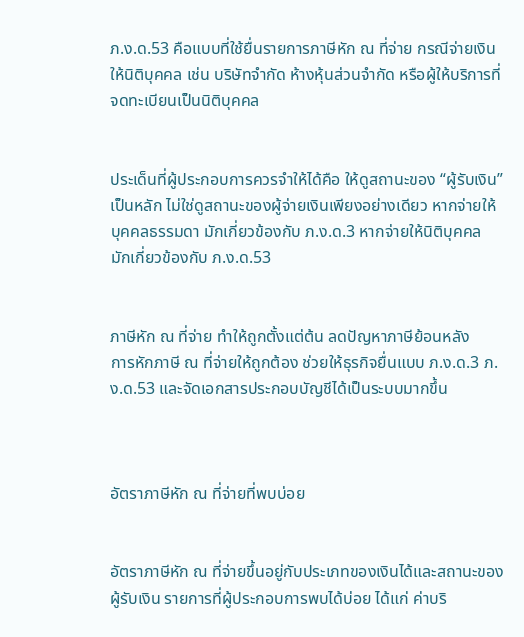ภ.ง.ด.53 คือแบบที่ใช้ยื่นรายการภาษีหัก ณ ที่จ่าย กรณีจ่ายเงินให้นิติบุคคล เช่น บริษัทจำกัด ห้างหุ้นส่วนจำกัด หรือผู้ให้บริการที่จดทะเบียนเป็นนิติบุคคล


ประเด็นที่ผู้ประกอบการควรจำให้ได้คือ ให้ดูสถานะของ “ผู้รับเงิน” เป็นหลัก ไม่ใช่ดูสถานะของผู้จ่ายเงินเพียงอย่างเดียว หากจ่ายให้บุคคลธรรมดา มักเกี่ยวข้องกับ ภ.ง.ด.3 หากจ่ายให้นิติบุคคล มักเกี่ยวข้องกับ ภ.ง.ด.53


ภาษีหัก ณ ที่จ่าย ทำให้ถูกตั้งแต่ต้น ลดปัญหาภาษีย้อนหลัง
การหักภาษี ณ ที่จ่ายให้ถูกต้อง ช่วยให้ธุรกิจยื่นแบบ ภ.ง.ด.3 ภ.ง.ด.53 และจัดเอกสารประกอบบัญชีได้เป็นระบบมากขึ้น



อัตราภาษีหัก ณ ที่จ่ายที่พบบ่อย


อัตราภาษีหัก ณ ที่จ่ายขึ้นอยู่กับประเภทของเงินได้และสถานะของผู้รับเงิน รายการที่ผู้ประกอบการพบได้บ่อย ได้แก่ ค่าบริ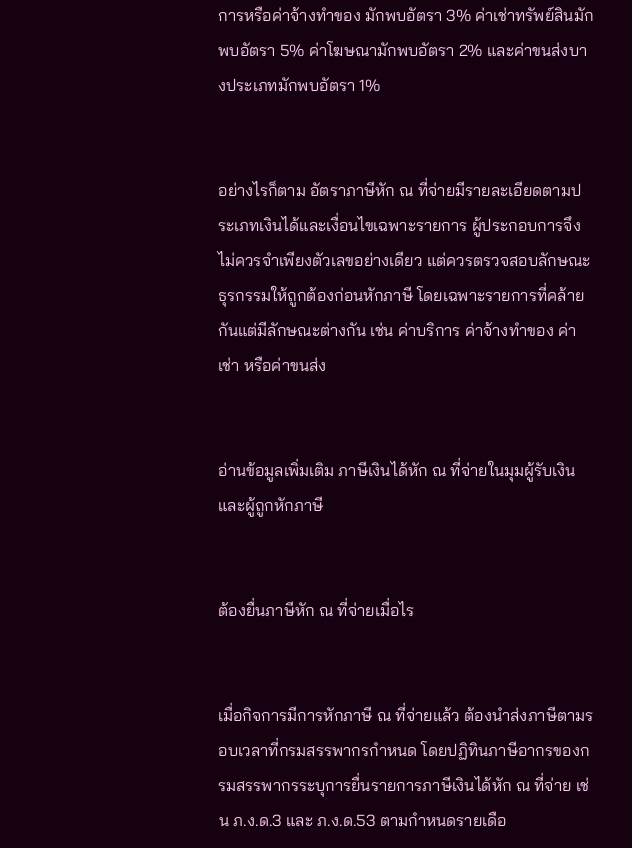การหรือค่าจ้างทำของ มักพบอัตรา 3% ค่าเช่าทรัพย์สินมักพบอัตรา 5% ค่าโฆษณามักพบอัตรา 2% และค่าขนส่งบางประเภทมักพบอัตรา 1%


อย่างไรก็ตาม อัตราภาษีหัก ณ ที่จ่ายมีรายละเอียดตามประเภทเงินได้และเงื่อนไขเฉพาะรายการ ผู้ประกอบการจึงไม่ควรจำเพียงตัวเลขอย่างเดียว แต่ควรตรวจสอบลักษณะธุรกรรมให้ถูกต้องก่อนหักภาษี โดยเฉพาะรายการที่คล้ายกันแต่มีลักษณะต่างกัน เช่น ค่าบริการ ค่าจ้างทำของ ค่าเช่า หรือค่าขนส่ง


อ่านข้อมูลเพิ่มเติม ภาษีเงินได้หัก ณ ที่จ่ายในมุมผู้รับเงินและผู้ถูกหักภาษี


ต้องยื่นภาษีหัก ณ ที่จ่ายเมื่อไร


เมื่อกิจการมีการหักภาษี ณ ที่จ่ายแล้ว ต้องนำส่งภาษีตามรอบเวลาที่กรมสรรพากรกำหนด โดยปฏิทินภาษีอากรของกรมสรรพากรระบุการยื่นรายการภาษีเงินได้หัก ณ ที่จ่าย เช่น ภ.ง.ด.3 และ ภ.ง.ด.53 ตามกำหนดรายเดือ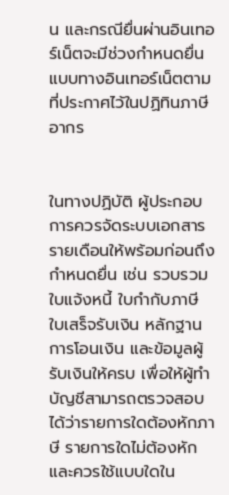น และกรณียื่นผ่านอินเทอร์เน็ตจะมีช่วงกำหนดยื่นแบบทางอินเทอร์เน็ตตามที่ประกาศไว้ในปฏิทินภาษีอากร


ในทางปฏิบัติ ผู้ประกอบการควรจัดระบบเอกสารรายเดือนให้พร้อมก่อนถึงกำหนดยื่น เช่น รวบรวมใบแจ้งหนี้ ใบกำกับภาษี ใบเสร็จรับเงิน หลักฐานการโอนเงิน และข้อมูลผู้รับเงินให้ครบ เพื่อให้ผู้ทำบัญชีสามารถตรวจสอบได้ว่ารายการใดต้องหักภาษี รายการใดไม่ต้องหัก และควรใช้แบบใดใน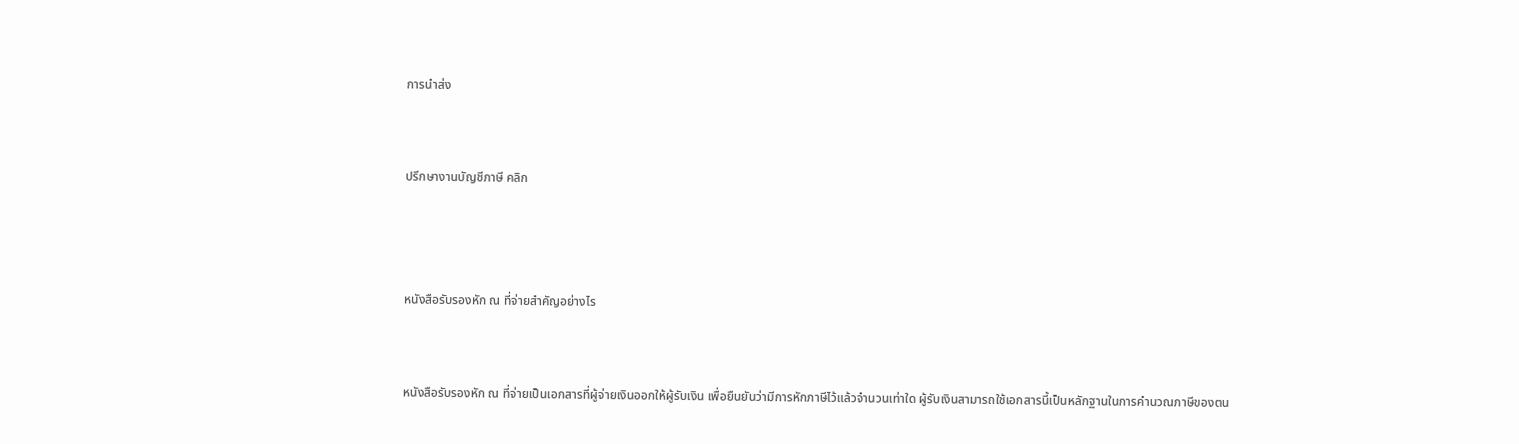การนำส่ง


ปรึกษางานบัญชีภาษี คลิก



หนังสือรับรองหัก ณ ที่จ่ายสำคัญอย่างไร


หนังสือรับรองหัก ณ ที่จ่ายเป็นเอกสารที่ผู้จ่ายเงินออกให้ผู้รับเงิน เพื่อยืนยันว่ามีการหักภาษีไว้แล้วจำนวนเท่าใด ผู้รับเงินสามารถใช้เอกสารนี้เป็นหลักฐานในการคำนวณภาษีของตน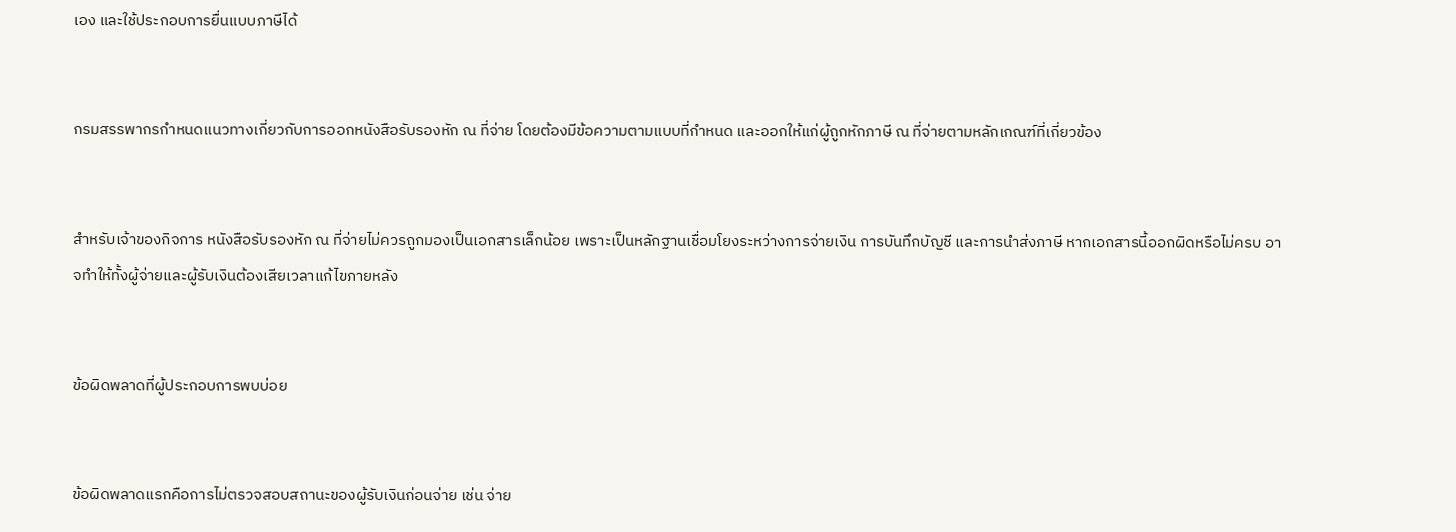เอง และใช้ประกอบการยื่นแบบภาษีได้


กรมสรรพากรกำหนดแนวทางเกี่ยวกับการออกหนังสือรับรองหัก ณ ที่จ่าย โดยต้องมีข้อความตามแบบที่กำหนด และออกให้แก่ผู้ถูกหักภาษี ณ ที่จ่ายตามหลักเกณฑ์ที่เกี่ยวข้อง


สำหรับเจ้าของกิจการ หนังสือรับรองหัก ณ ที่จ่ายไม่ควรถูกมองเป็นเอกสารเล็กน้อย เพราะเป็นหลักฐานเชื่อมโยงระหว่างการจ่ายเงิน การบันทึกบัญชี และการนำส่งภาษี หากเอกสารนี้ออกผิดหรือไม่ครบ อาจทำให้ทั้งผู้จ่ายและผู้รับเงินต้องเสียเวลาแก้ไขภายหลัง


ข้อผิดพลาดที่ผู้ประกอบการพบบ่อย


ข้อผิดพลาดแรกคือการไม่ตรวจสอบสถานะของผู้รับเงินก่อนจ่าย เช่น จ่าย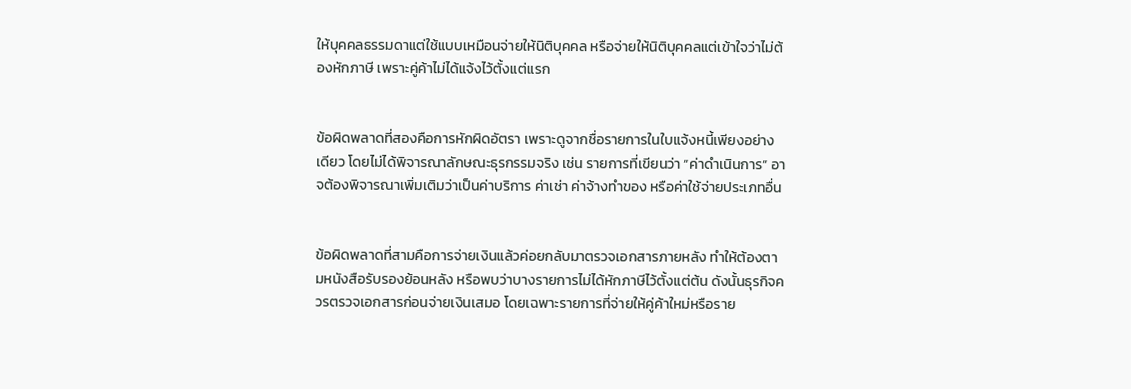ให้บุคคลธรรมดาแต่ใช้แบบเหมือนจ่ายให้นิติบุคคล หรือจ่ายให้นิติบุคคลแต่เข้าใจว่าไม่ต้องหักภาษี เพราะคู่ค้าไม่ได้แจ้งไว้ตั้งแต่แรก


ข้อผิดพลาดที่สองคือการหักผิดอัตรา เพราะดูจากชื่อรายการในใบแจ้งหนี้เพียงอย่างเดียว โดยไม่ได้พิจารณาลักษณะธุรกรรมจริง เช่น รายการที่เขียนว่า “ค่าดำเนินการ” อาจต้องพิจารณาเพิ่มเติมว่าเป็นค่าบริการ ค่าเช่า ค่าจ้างทำของ หรือค่าใช้จ่ายประเภทอื่น


ข้อผิดพลาดที่สามคือการจ่ายเงินแล้วค่อยกลับมาตรวจเอกสารภายหลัง ทำให้ต้องตามหนังสือรับรองย้อนหลัง หรือพบว่าบางรายการไม่ได้หักภาษีไว้ตั้งแต่ต้น ดังนั้นธุรกิจควรตรวจเอกสารก่อนจ่ายเงินเสมอ โดยเฉพาะรายการที่จ่ายให้คู่ค้าใหม่หรือราย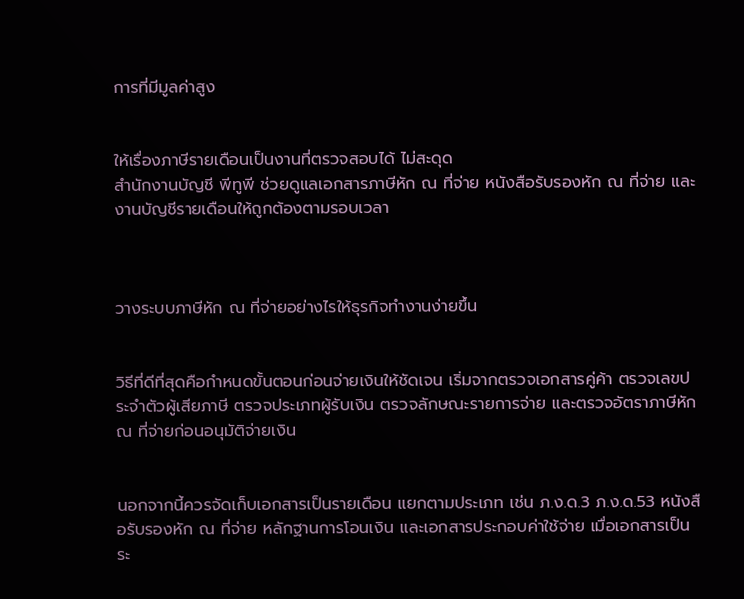การที่มีมูลค่าสูง


ให้เรื่องภาษีรายเดือนเป็นงานที่ตรวจสอบได้ ไม่สะดุด
สำนักงานบัญชี พีทูพี ช่วยดูแลเอกสารภาษีหัก ณ ที่จ่าย หนังสือรับรองหัก ณ ที่จ่าย และงานบัญชีรายเดือนให้ถูกต้องตามรอบเวลา



วางระบบภาษีหัก ณ ที่จ่ายอย่างไรให้ธุรกิจทำงานง่ายขึ้น


วิธีที่ดีที่สุดคือกำหนดขั้นตอนก่อนจ่ายเงินให้ชัดเจน เริ่มจากตรวจเอกสารคู่ค้า ตรวจเลขประจำตัวผู้เสียภาษี ตรวจประเภทผู้รับเงิน ตรวจลักษณะรายการจ่าย และตรวจอัตราภาษีหัก ณ ที่จ่ายก่อนอนุมัติจ่ายเงิน


นอกจากนี้ควรจัดเก็บเอกสารเป็นรายเดือน แยกตามประเภท เช่น ภ.ง.ด.3 ภ.ง.ด.53 หนังสือรับรองหัก ณ ที่จ่าย หลักฐานการโอนเงิน และเอกสารประกอบค่าใช้จ่าย เมื่อเอกสารเป็นระ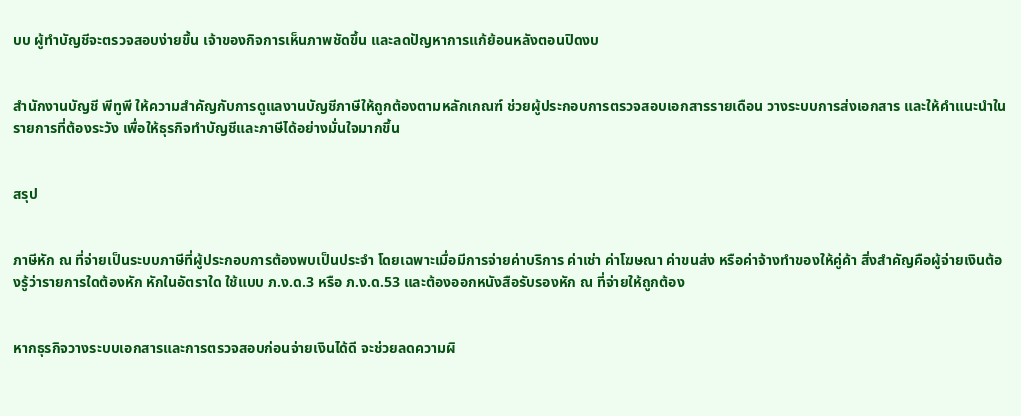บบ ผู้ทำบัญชีจะตรวจสอบง่ายขึ้น เจ้าของกิจการเห็นภาพชัดขึ้น และลดปัญหาการแก้ย้อนหลังตอนปิดงบ


สำนักงานบัญชี พีทูพี ให้ความสำคัญกับการดูแลงานบัญชีภาษีให้ถูกต้องตามหลักเกณฑ์ ช่วยผู้ประกอบการตรวจสอบเอกสารรายเดือน วางระบบการส่งเอกสาร และให้คำแนะนำในรายการที่ต้องระวัง เพื่อให้ธุรกิจทำบัญชีและภาษีได้อย่างมั่นใจมากขึ้น


สรุป


ภาษีหัก ณ ที่จ่ายเป็นระบบภาษีที่ผู้ประกอบการต้องพบเป็นประจำ โดยเฉพาะเมื่อมีการจ่ายค่าบริการ ค่าเช่า ค่าโฆษณา ค่าขนส่ง หรือค่าจ้างทำของให้คู่ค้า สิ่งสำคัญคือผู้จ่ายเงินต้องรู้ว่ารายการใดต้องหัก หักในอัตราใด ใช้แบบ ภ.ง.ด.3 หรือ ภ.ง.ด.53 และต้องออกหนังสือรับรองหัก ณ ที่จ่ายให้ถูกต้อง


หากธุรกิจวางระบบเอกสารและการตรวจสอบก่อนจ่ายเงินได้ดี จะช่วยลดความผิ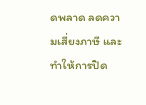ดพลาด ลดความเสี่ยงภาษี และทำให้การปิด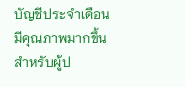บัญชีประจำเดือนมีคุณภาพมากขึ้น สำหรับผู้ป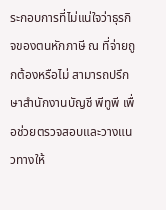ระกอบการที่ไม่แน่ใจว่าธุรกิจของตนหักภาษี ณ ที่จ่ายถูกต้องหรือไม่ สามารถปรึกษาสำนักงานบัญชี พีทูพี เพื่อช่วยตรวจสอบและวางแนวทางให้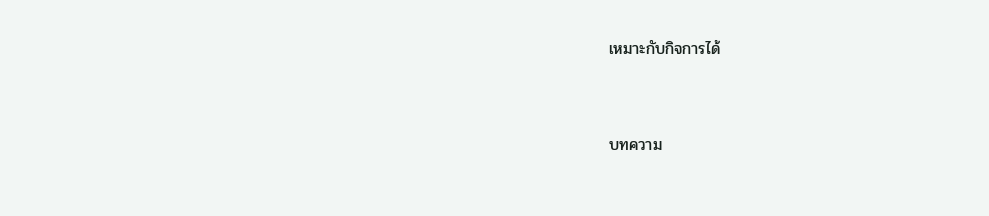เหมาะกับกิจการได้




บทความ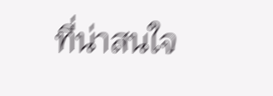ที่น่าสนใจ